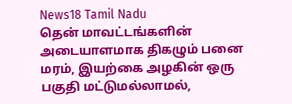News18 Tamil Nadu
தென் மாவட்டங்களின் அடையாளமாக திகழும் பனை மரம், இயற்கை அழகின் ஒரு பகுதி மட்டுமல்லாமல்,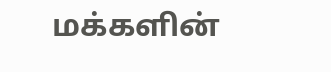மக்களின்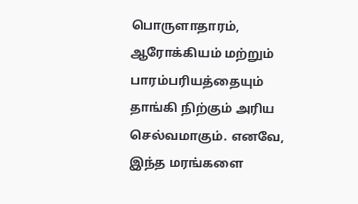பொருளாதாரம், ஆரோக்கியம் மற்றும் பாரம்பரியத்தையும் தாங்கி நிற்கும் அரிய செல்வமாகும். எனவே, இந்த மரங்களை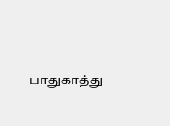பாதுகாத்து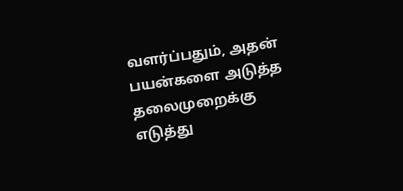வளர்ப்பதும், அதன் பயன்களை அடுத்த தலைமுறைக்கு எடுத்து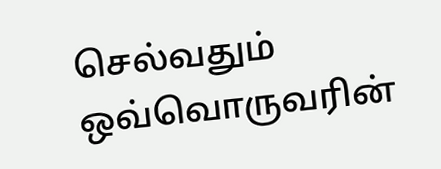செல்வதும் ஒவ்வொருவரின்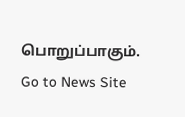பொறுப்பாகும்.
Go to News Site